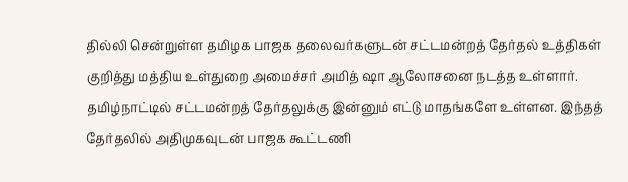தில்லி சென்றுள்ள தமிழக பாஜக தலைவர்களுடன் சட்டமன்றத் தேர்தல் உத்திகள் குறித்து மத்திய உள்துறை அமைச்சர் அமித் ஷா ஆலோசனை நடத்த உள்ளார்.
தமிழ்நாட்டில் சட்டமன்றத் தேர்தலுக்கு இன்னும் எட்டு மாதங்களே உள்ளன. இந்தத் தேர்தலில் அதிமுகவுடன் பாஜக கூட்டணி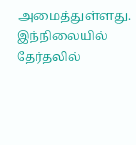அமைத்துள்ளது.
இந்நிலையில் தேர்தலில்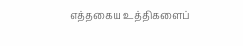எத்தகைய உத்திகளைப்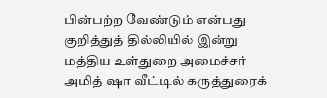பின்பற்ற வேண்டும் என்பது குறித்துத் தில்லியில் இன்று மத்திய உள்துறை அமைச்சர் அமித் ஷா வீட்டில் கருத்துரைக்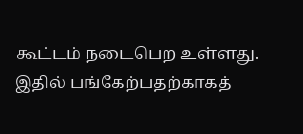கூட்டம் நடைபெற உள்ளது.
இதில் பங்கேற்பதற்காகத்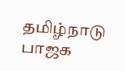தமிழ்நாடு பாஜக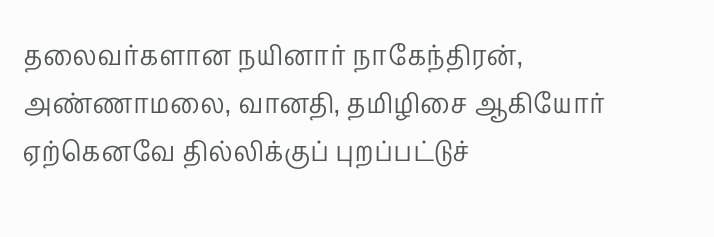தலைவர்களான நயினார் நாகேந்திரன், அண்ணாமலை, வானதி, தமிழிசை ஆகியோர் ஏற்கெனவே தில்லிக்குப் புறப்பட்டுச்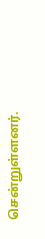சென்றுள்ளனர்.